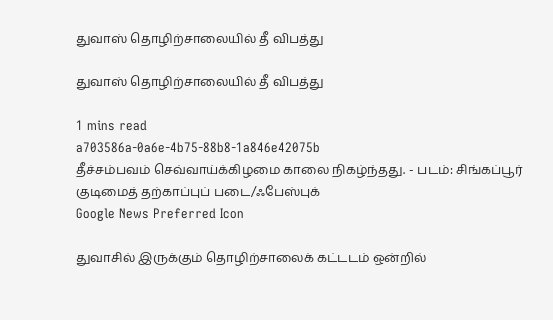துவாஸ் தொழிற்சாலையில் தீ விபத்து

துவாஸ் தொழிற்சாலையில் தீ விபத்து

1 mins read
a703586a-0a6e-4b75-88b8-1a846e42075b
தீச்சம்பவம் செவ்வாய்க்கிழமை காலை நிகழ்ந்தது. - படம்: சிங்கப்பூர் குடிமைத் தற்காப்புப் படை/ஃபேஸ்புக்
Google News Preferred Icon

துவாசில் இருக்கும் தொழிற்சாலைக் கட்டடம் ஒன்றில்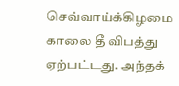செவ்வாய்க்கிழமை காலை தீ விபத்து ஏற்பட்டது. அந்தக்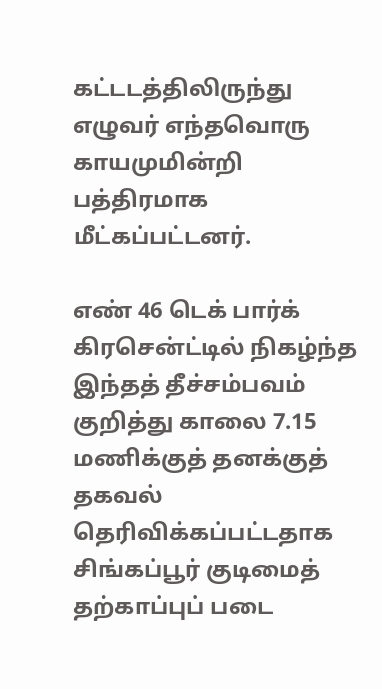கட்டடத்திலிருந்து எழுவர் எந்தவொரு காயமுமின்றி பத்திரமாக மீட்கப்பட்டனர்.

எண் 46 டெக் பார்க் கிரசென்ட்டில் நிகழ்ந்த இந்தத் தீச்சம்பவம் குறித்து காலை 7.15 மணிக்குத் தனக்குத் தகவல் தெரிவிக்கப்பட்டதாக சிங்கப்பூர் குடிமைத் தற்காப்புப் படை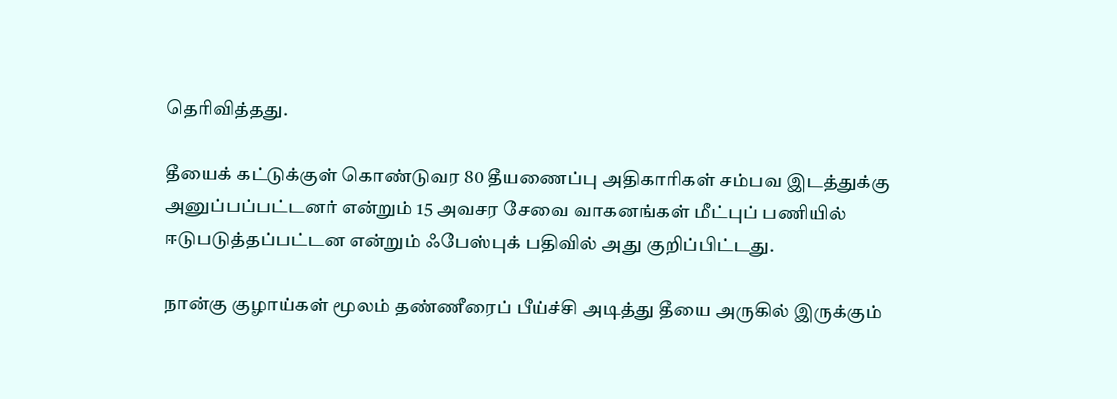தெரிவித்தது.

தீயைக் கட்டுக்குள் கொண்டுவர 80 தீயணைப்பு அதிகாரிகள் சம்பவ இடத்துக்கு அனுப்பப்பட்டனர் என்றும் 15 அவசர சேவை வாகனங்கள் மீட்புப் பணியில் ஈடுபடுத்தப்பட்டன என்றும் ஃபேஸ்புக் பதிவில் அது குறிப்பிட்டது.

நான்கு குழாய்கள் மூலம் தண்ணீரைப் பீய்ச்சி அடித்து தீயை அருகில் இருக்கும்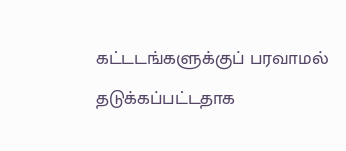கட்டடங்களுக்குப் பரவாமல் தடுக்கப்பட்டதாக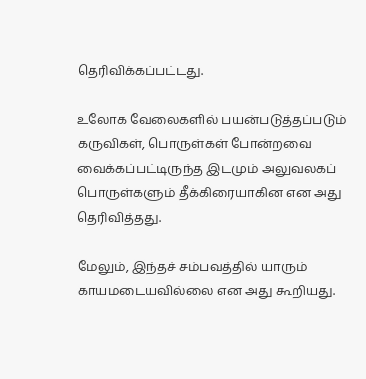தெரிவிக்கப்பட்டது.

உலோக வேலைகளில் பயன்படுத்தப்படும் கருவிகள், பொருள்கள் போன்றவை வைக்கப்பட்டிருந்த இடமும் அலுவலகப் பொருள்களும் தீக்கிரையாகின என அது தெரிவித்தது.

மேலும், இந்தச் சம்பவத்தில் யாரும் காயமடையவில்லை என அது கூறியது.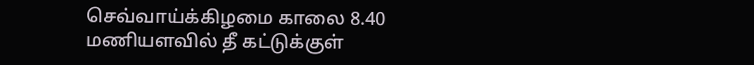செவ்வாய்க்கிழமை காலை 8.40 மணியளவில் தீ கட்டுக்குள்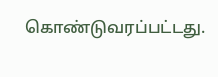கொண்டுவரப்பட்டது.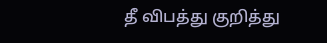தீ விபத்து குறித்து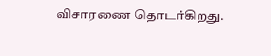விசாரணை தொடர்கிறது.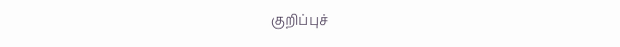குறிப்புச்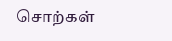சொற்கள்